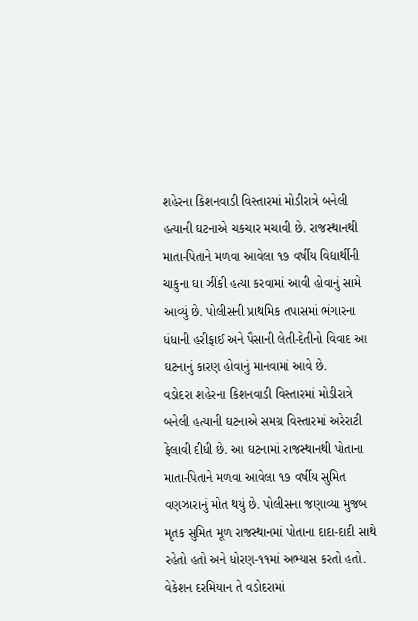શહેરના કિશનવાડી વિસ્તારમાં મોડીરાત્રે બનેલી હત્યાની ઘટનાએ ચકચાર મચાવી છે. રાજસ્થાનથી માતા-પિતાને મળવા આવેલા ૧૭ વર્ષીય વિદ્યાર્થીની ચાકુના ઘા ઝીંકી હત્યા કરવામાં આવી હોવાનું સામે આવ્યું છે. પોલીસની પ્રાથમિક તપાસમાં ભંગારના ધંધાની હરીફાઈ અને પૈસાની લેતી-દેતીનો વિવાદ આ ઘટનાનું કારણ હોવાનું માનવામાં આવે છે.
વડોદરા શહેરના કિશનવાડી વિસ્તારમાં મોડીરાત્રે બનેલી હત્યાની ઘટનાએ સમગ્ર વિસ્તારમાં અરેરાટી ફેલાવી દીધી છે. આ ઘટનામાં રાજસ્થાનથી પોતાના માતા-પિતાને મળવા આવેલા ૧૭ વર્ષીય સુમિત વણઝારાનું મોત થયું છે. પોલીસના જણાવ્યા મુજબ મૃતક સુમિત મૂળ રાજસ્થાનમાં પોતાના દાદા-દાદી સાથે રહેતો હતો અને ધોરણ-૧૧માં અભ્યાસ કરતો હતો. વેકેશન દરમિયાન તે વડોદરામાં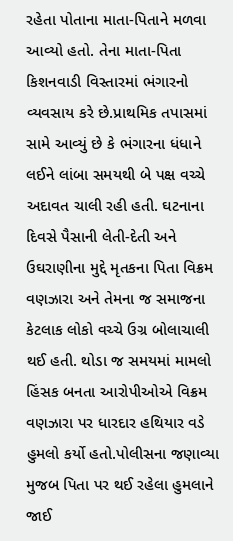રહેતા પોતાના માતા-પિતાને મળવા આવ્યો હતો. તેના માતા-પિતા કિશનવાડી વિસ્તારમાં ભંગારનો વ્યવસાય કરે છે.પ્રાથમિક તપાસમાં સામે આવ્યું છે કે ભંગારના ધંધાને લઈને લાંબા સમયથી બે પક્ષ વચ્ચે અદાવત ચાલી રહી હતી. ઘટનાના દિવસે પૈસાની લેતી-દેતી અને ઉઘરાણીના મુદ્દે મૃતકના પિતા વિક્રમ વણઝારા અને તેમના જ સમાજના કેટલાક લોકો વચ્ચે ઉગ્ર બોલાચાલી થઈ હતી. થોડા જ સમયમાં મામલો હિંસક બનતા આરોપીઓએ વિક્રમ વણઝારા પર ધારદાર હથિયાર વડે હુમલો કર્યો હતો.પોલીસના જણાવ્યા મુજબ પિતા પર થઈ રહેલા હુમલાને જાઈ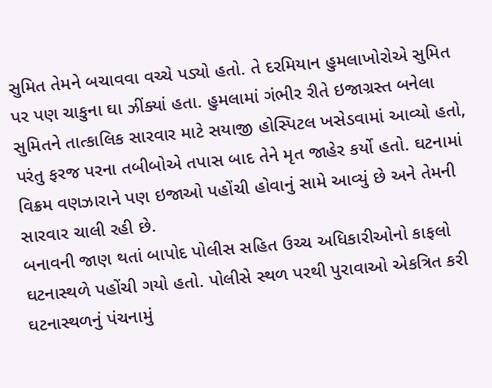સુમિત તેમને બચાવવા વચ્ચે પડ્યો હતો. તે દરમિયાન હુમલાખોરોએ સુમિત પર પણ ચાકુના ઘા ઝીંક્યાં હતા. હુમલામાં ગંભીર રીતે ઇજાગ્રસ્ત બનેલા સુમિતને તાત્કાલિક સારવાર માટે સયાજી હોસ્પિટલ ખસેડવામાં આવ્યો હતો, પરંતુ ફરજ પરના તબીબોએ તપાસ બાદ તેને મૃત જાહેર કર્યો હતો. ઘટનામાં વિક્રમ વણઝારાને પણ ઇજાઓ પહોંચી હોવાનું સામે આવ્યું છે અને તેમની સારવાર ચાલી રહી છે.
બનાવની જાણ થતાં બાપોદ પોલીસ સહિત ઉચ્ચ અધિકારીઓનો કાફલો ઘટનાસ્થળે પહોંચી ગયો હતો. પોલીસે સ્થળ પરથી પુરાવાઓ એકત્રિત કરી ઘટનાસ્થળનું પંચનામું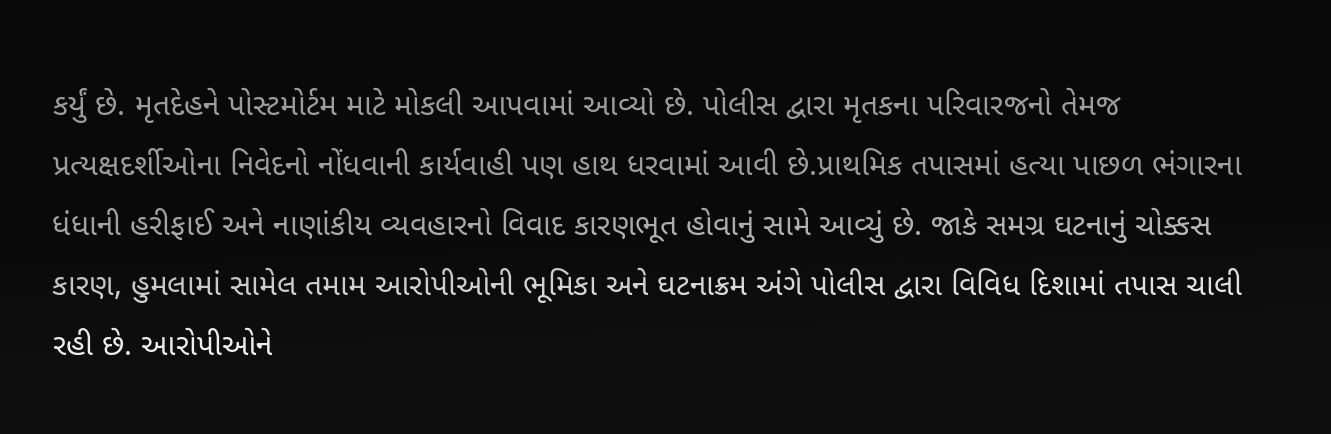કર્યું છે. મૃતદેહને પોસ્ટમોર્ટમ માટે મોકલી આપવામાં આવ્યો છે. પોલીસ દ્વારા મૃતકના પરિવારજનો તેમજ પ્રત્યક્ષદર્શીઓના નિવેદનો નોંધવાની કાર્યવાહી પણ હાથ ધરવામાં આવી છે.પ્રાથમિક તપાસમાં હત્યા પાછળ ભંગારના ધંધાની હરીફાઈ અને નાણાંકીય વ્યવહારનો વિવાદ કારણભૂત હોવાનું સામે આવ્યું છે. જાકે સમગ્ર ઘટનાનું ચોક્કસ કારણ, હુમલામાં સામેલ તમામ આરોપીઓની ભૂમિકા અને ઘટનાક્રમ અંગે પોલીસ દ્વારા વિવિધ દિશામાં તપાસ ચાલી રહી છે. આરોપીઓને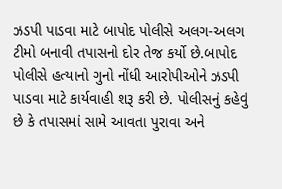ઝડપી પાડવા માટે બાપોદ પોલીસે અલગ-અલગ ટીમો બનાવી તપાસનો દોર તેજ કર્યો છે.બાપોદ પોલીસે હત્યાનો ગુનો નોંધી આરોપીઓને ઝડપી પાડવા માટે કાર્યવાહી શરૂ કરી છે. પોલીસનું કહેવું છે કે તપાસમાં સામે આવતા પુરાવા અને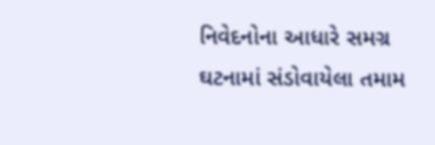નિવેદનોના આધારે સમગ્ર ઘટનામાં સંડોવાયેલા તમામ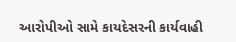આરોપીઓ સામે કાયદેસરની કાર્યવાહી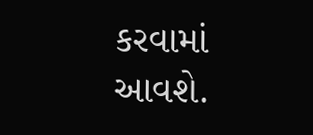કરવામાં આવશે.